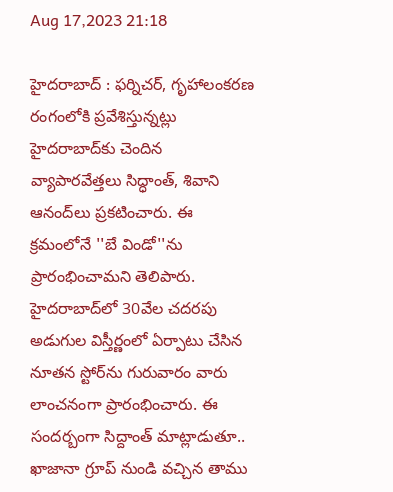Aug 17,2023 21:18

హైదరాబాద్‌ : ఫర్నిచర్‌, గృహాలంకరణ రంగంలోకి ప్రవేశిస్తున్నట్లు హైదరాబాద్‌కు చెందిన వ్యాపారవేత్తలు సిద్ధాంత్‌, శివాని ఆనంద్‌లు ప్రకటించారు. ఈ క్రమంలోనే ''బే విండో''ను ప్రారంభించామని తెలిపారు. హైదరాబాద్‌లో 30వేల చదరపు అడుగుల విస్తీర్ణంలో ఏర్పాటు చేసిన నూతన స్టోర్‌ను గురువారం వారు లాంచనంగా ప్రారంభించారు. ఈ సందర్బంగా సిద్దాంత్‌ మాట్లాడుతూ.. ఖాజానా గ్రూప్‌ నుండి వచ్చిన తాము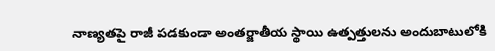నాణ్యతపై రాజీ పడకుండా అంతర్జాతీయ స్థాయి ఉత్పత్తులను అందుబాటులోకి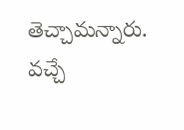తెచ్చామన్నారు. వచ్చే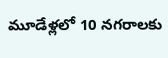మూడేళ్లలో 10 నగరాలకు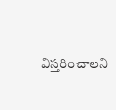విస్తరించాలని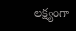లక్ష్యంగా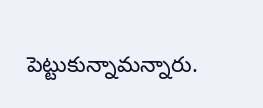పెట్టుకున్నామన్నారు.